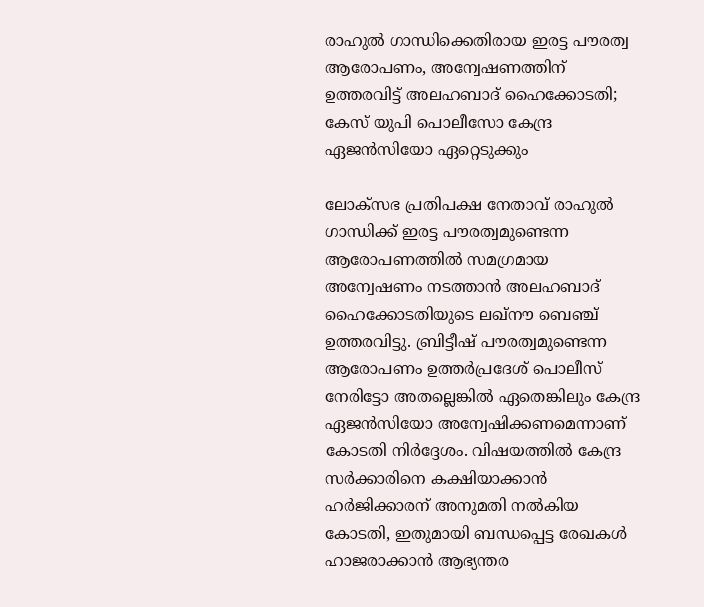രാഹുൽ ഗാന്ധിക്കെതിരായ ഇരട്ട പൗരത്വ ആരോപണം, അന്വേഷണത്തിന് ഉത്തരവിട്ട് അലഹബാദ് ഹൈക്കോടതി; കേസ് യുപി പൊലീസോ കേന്ദ്ര ഏജൻസിയോ ഏറ്റെടുക്കും

ലോക്സഭ പ്രതിപക്ഷ നേതാവ് രാഹുൽ ഗാന്ധിക്ക് ഇരട്ട പൗരത്വമുണ്ടെന്ന ആരോപണത്തിൽ സമഗ്രമായ അന്വേഷണം നടത്താൻ അലഹബാദ് ഹൈക്കോടതിയുടെ ലഖ്‌നൗ ബെഞ്ച് ഉത്തരവിട്ടു. ബ്രിട്ടീഷ് പൗരത്വമുണ്ടെന്ന ആരോപണം ഉത്തർപ്രദേശ് പൊലീസ് നേരിട്ടോ അതല്ലെങ്കിൽ ഏതെങ്കിലും കേന്ദ്ര ഏജൻസിയോ അന്വേഷിക്കണമെന്നാണ് കോടതി നിർദ്ദേശം. വിഷയത്തിൽ കേന്ദ്ര സർക്കാരിനെ കക്ഷിയാക്കാൻ ഹർജിക്കാരന് അനുമതി നൽകിയ കോടതി, ഇതുമായി ബന്ധപ്പെട്ട രേഖകൾ ഹാജരാക്കാൻ ആഭ്യന്തര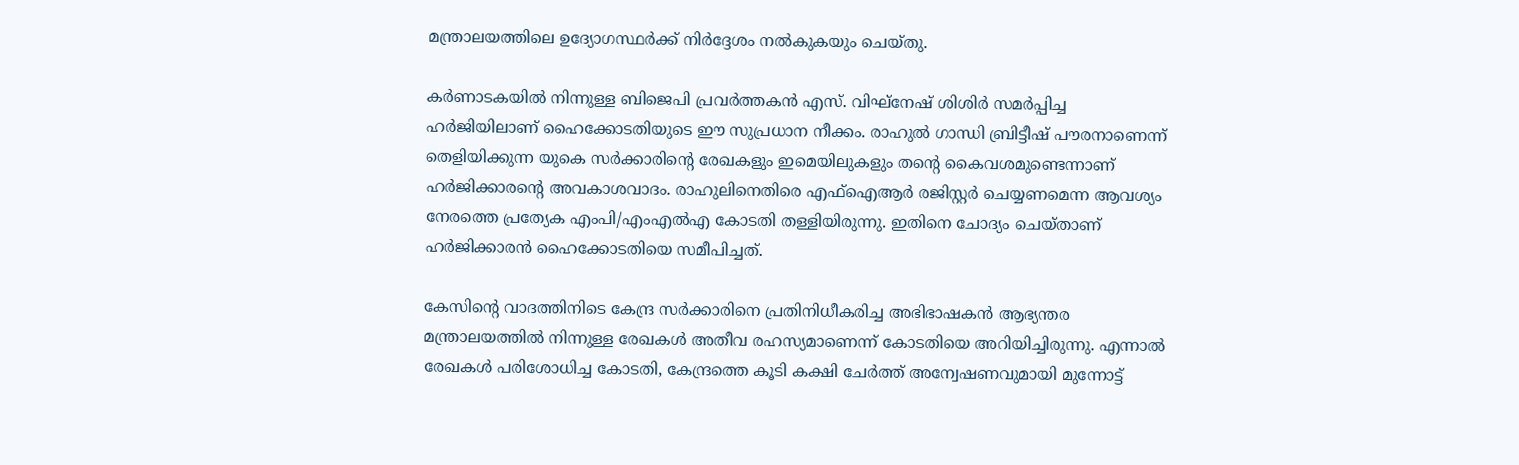മന്ത്രാലയത്തിലെ ഉദ്യോഗസ്ഥർക്ക് നിർദ്ദേശം നൽകുകയും ചെയ്തു.

കർണാടകയിൽ നിന്നുള്ള ബിജെപി പ്രവർത്തകൻ എസ്. വിഘ്‌നേഷ് ശിശിർ സമർപ്പിച്ച ഹർജിയിലാണ് ഹൈക്കോടതിയുടെ ഈ സുപ്രധാന നീക്കം. രാഹുൽ ഗാന്ധി ബ്രിട്ടീഷ് പൗരനാണെന്ന് തെളിയിക്കുന്ന യുകെ സർക്കാരിന്റെ രേഖകളും ഇമെയിലുകളും തന്റെ കൈവശമുണ്ടെന്നാണ് ഹർജിക്കാരന്റെ അവകാശവാദം. രാഹുലിനെതിരെ എഫ്‌ഐആർ രജിസ്റ്റർ ചെയ്യണമെന്ന ആവശ്യം നേരത്തെ പ്രത്യേക എംപി/എംഎൽഎ കോടതി തള്ളിയിരുന്നു. ഇതിനെ ചോദ്യം ചെയ്താണ് ഹർജിക്കാരൻ ഹൈക്കോടതിയെ സമീപിച്ചത്.

കേസിന്റെ വാദത്തിനിടെ കേന്ദ്ര സർക്കാരിനെ പ്രതിനിധീകരിച്ച അഭിഭാഷകൻ ആഭ്യന്തര മന്ത്രാലയത്തിൽ നിന്നുള്ള രേഖകൾ അതീവ രഹസ്യമാണെന്ന് കോടതിയെ അറിയിച്ചിരുന്നു. എന്നാൽ രേഖകൾ പരിശോധിച്ച കോടതി, കേന്ദ്രത്തെ കൂടി കക്ഷി ചേർത്ത് അന്വേഷണവുമായി മുന്നോട്ട്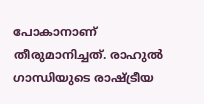പോകാനാണ് തീരുമാനിച്ചത്. രാഹുൽ ഗാന്ധിയുടെ രാഷ്ട്രീയ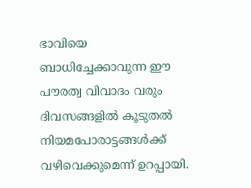ഭാവിയെ ബാധിച്ചേക്കാവുന്ന ഈ പൗരത്വ വിവാദം വരും ദിവസങ്ങളിൽ കൂടുതൽ നിയമപോരാട്ടങ്ങൾക്ക് വഴിവെക്കുമെന്ന് ഉറപ്പായി.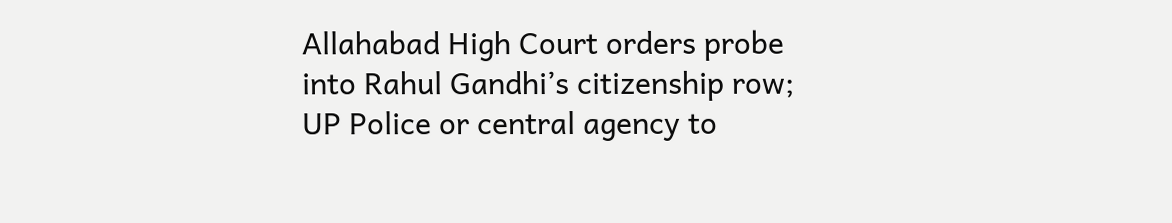Allahabad High Court orders probe into Rahul Gandhi’s citizenship row; UP Police or central agency to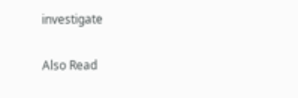investigate

Also Read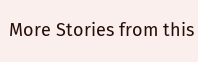More Stories from this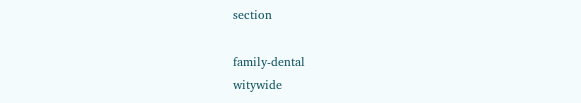section

family-dental
witywide